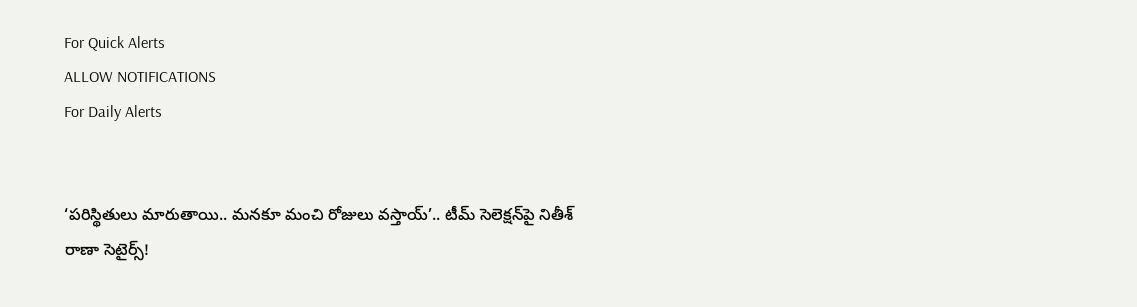For Quick Alerts
ALLOW NOTIFICATIONS
For Daily Alerts


‘పరిస్థితులు మారుతాయి.. మనకూ మంచి రోజులు వస్తాయ్’.. టీమ్ సెలెక్షన్‌పై నితీశ్ రాణా సెటైర్స్!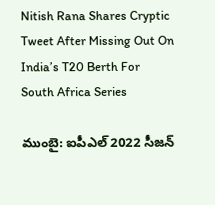Nitish Rana Shares Cryptic Tweet After Missing Out On India’s T20 Berth For South Africa Series

ముంబై: ఐపీఎల్ 2022 సీజన్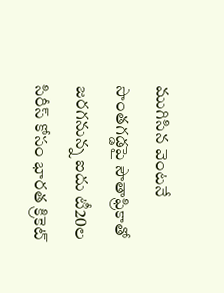ముగిసిన వెంటనే సొంతగడ్డపై సౌతాఫ్రికాతో జరగనున్న ఐదు టీ20ల సిరీస్ కోసం భారత క్రికెట్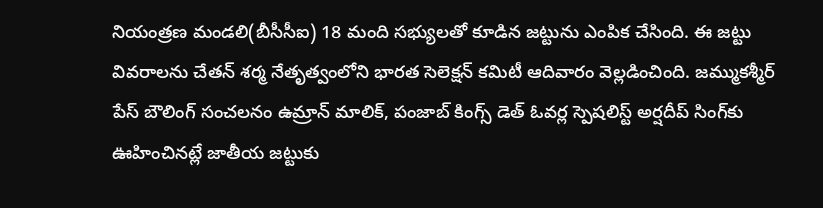నియంత్రణ మండలి(బీసీసీఐ) 18 మంది సభ్యులతో కూడిన జట్టును ఎంపిక చేసింది. ఈ జట్టు వివరాలను చేతన్ శర్మ నేతృత్వంలోని భారత సెలెక్షన్ కమిటీ ఆదివారం వెల్లడించింది. జమ్ముకశ్మీర్‌ పేస్‌ బౌలింగ్‌ సంచలనం ఉమ్రాన్‌ మాలిక్‌, పంజాబ్ కింగ్స్ డెత్ ఓవర్ల స్పెషలిస్ట్ అర్షదీప్ సింగ్‌కు ఊహించినట్లే జాతీయ జట్టుకు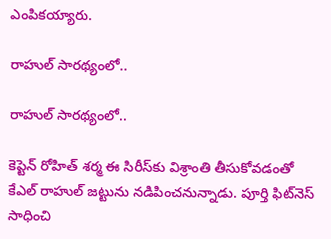ఎంపికయ్యారు.

రాహుల్ సారథ్యంలో..

రాహుల్ సారథ్యంలో..

కెప్టెన్‌ రోహిత్‌ శర్మ ఈ సిరీస్‌కు విశ్రాంతి తీసుకోవడంతో కేఎల్‌ రాహుల్‌ జట్టును నడిపించనున్నాడు. పూర్తి ఫిట్‌నెస్‌ సాధించి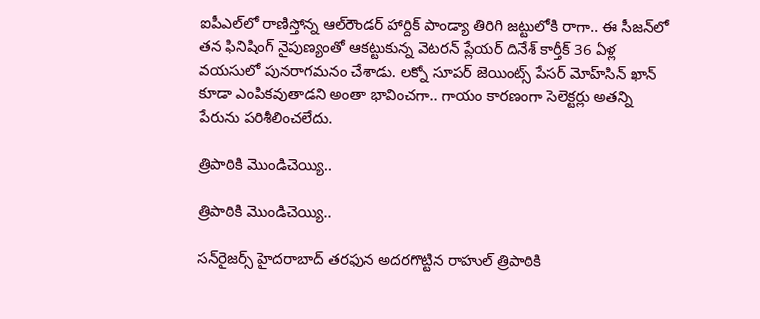ఐపీఎల్‌లో రాణిస్తోన్న ఆల్‌రౌండర్‌ హార్దిక్‌ పాండ్యా తిరిగి జట్టులోకి రాగా.. ఈ సీజన్‌లో తన ఫినిషింగ్‌ నైపుణ్యంతో ఆకట్టుకున్న వెటరన్‌ ప్లేయర్ దినేశ్‌ కార్తీక్‌ 36 ఏళ్ల వయసులో పునరాగమనం చేశాడు. లక్నో సూపర్ జెయింట్స్ పేసర్ మోహ్‌సిన్ ఖాన్ కూడా ఎంపికవుతాడని అంతా భావించగా.. గాయం కారణంగా సెలెక్టర్లు అతన్ని పేరును పరిశీలించలేదు.

త్రిపాఠికి మొండిచెయ్యి..

త్రిపాఠికి మొండిచెయ్యి..

సన్‌రైజర్స్ హైదరాబాద్ తరఫున అదరగొట్టిన రాహుల్ త్రిపాఠికి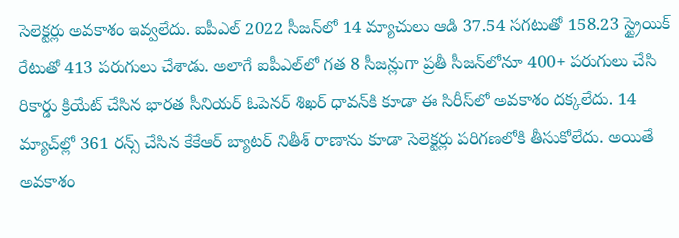సెలెక్టర్లు అవకాశం ఇవ్వలేదు. ఐపీఎల్ 2022 సీజన్‌లో 14 మ్యాచులు ఆడి 37.54 సగటుతో 158.23 స్ట్రైయిక్ రేటుతో 413 పరుగులు చేశాడు. అలాగే ఐపీఎల్‌లో గత 8 సీజన్లుగా ప్రతీ సీజన్‌లోనూ 400+ పరుగులు చేసి రికార్డు క్రియేట్ చేసిన భారత సీనియర్ ఓపెనర్ శిఖర్ ధావన్‌కి కూడా ఈ సిరీస్‌లో అవకాశం దక్కలేదు. 14 మ్యాచ్‌ల్లో 361 రన్స్ చేసిన కేకేఆర్ బ్యాటర్ నితీశ్ రాణాను కూడా సెలెక్టర్లు పరిగణలోకి తీసుకోలేదు. అయితే అవకాశం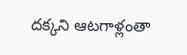దక్కని ఆటగాళ్లంతా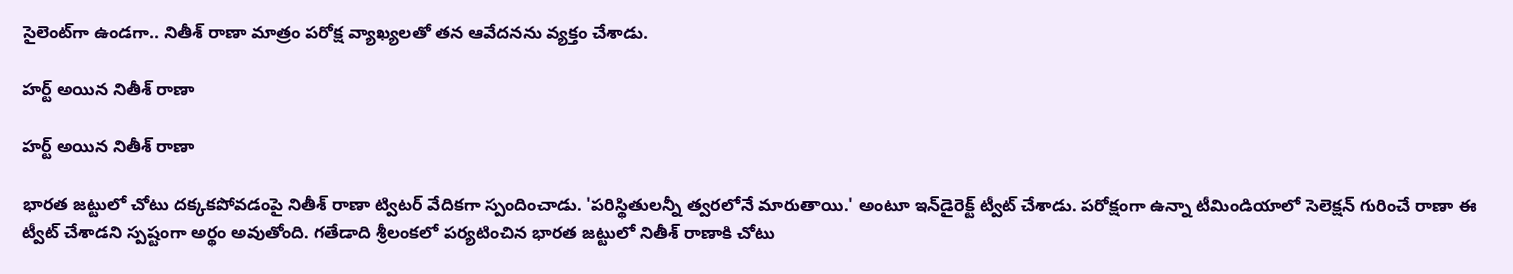సైలెంట్‌గా ఉండగా.. నితీశ్ రాణా మాత్రం పరోక్ష వ్యాఖ్యలతో తన ఆవేదనను వ్యక్తం చేశాడు.

హర్ట్ అయిన నితీశ్ రాణా

హర్ట్ అయిన నితీశ్ రాణా

భారత జట్టులో చోటు దక్కకపోవడంపై నితీశ్ రాణా ట్విటర్ వేదికగా స్పందించాడు. 'పరిస్థితులన్నీ త్వరలోనే మారుతాయి.' అంటూ ఇన్‌డైరెక్ట్ ట్వీట్ చేశాడు. పరోక్షంగా ఉన్నా టీమిండియాలో సెలెక్షన్ గురించే రాణా ఈ ట్వీట్ చేశాడని స్పష్టంగా అర్థం అవుతోంది. గతేడాది శ్రీలంకలో పర్యటించిన భారత జట్టులో నితీశ్ రాణాకి చోటు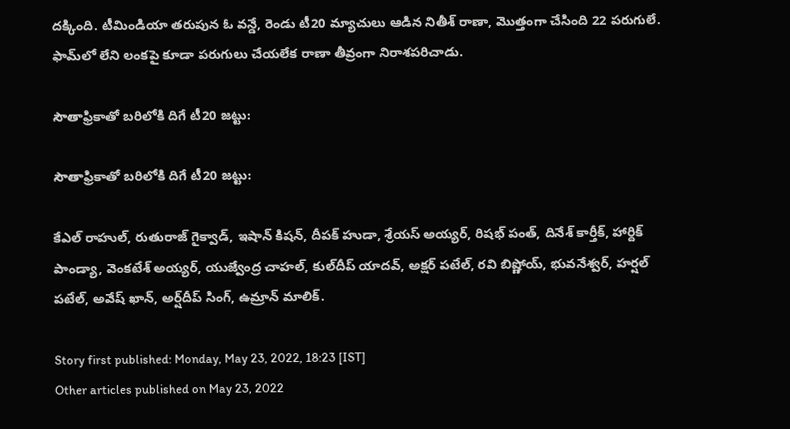దక్కింది. టీమిండియా తరుపున ఓ వన్డే, రెండు టీ20 మ్యాచులు ఆడిన నితీశ్ రాణా, మొత్తంగా చేసింది 22 పరుగులే. ఫామ్‌లో లేని లంకపై కూడా పరుగులు చేయలేక రాణా తీవ్రంగా నిరాశపరిచాడు.

సౌతాఫ్రికాతో బరిలోకి దిగే టీ20 జట్టు:

సౌతాఫ్రికాతో బరిలోకి దిగే టీ20 జట్టు:

కేఎల్ రాహుల్, రుతురాజ్ గైక్వాడ్, ఇషాన్‌ కిషన్, దీపక్‌ హుడా, శ్రేయస్‌ అయ్యర్, రిషభ్ పంత్, దినేశ్‌ కార్తీక్, హార్దిక్‌ పాండ్యా, వెంకటేశ్‌ అయ్యర్, యుజ్వేంద్ర చాహల్, కుల్‌దీప్‌ యాదవ్, అక్షర్‌ పటేల్, రవి బిష్ణోయ్, భువనేశ్వర్, హర్షల్‌ పటేల్, అవేష్‌ ఖాన్, అర్ష్‌దీప్‌ సింగ్, ఉమ్రాన్‌ మాలిక్‌.

Story first published: Monday, May 23, 2022, 18:23 [IST]
Other articles published on May 23, 2022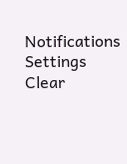Notifications
Settings
Clear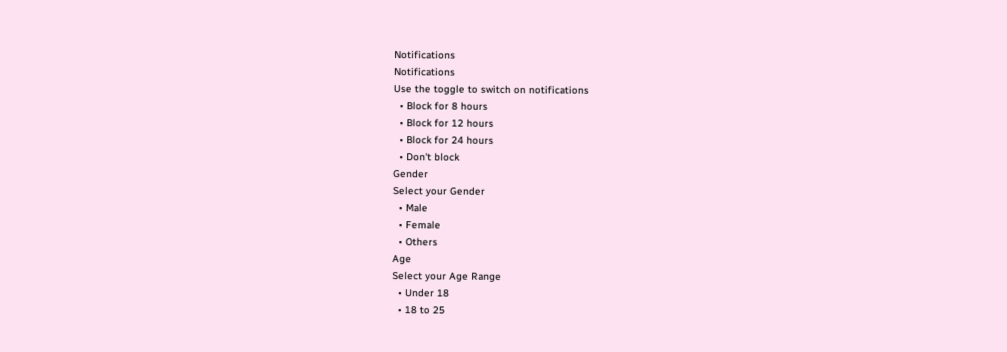Notifications
Notifications
Use the toggle to switch on notifications
  • Block for 8 hours
  • Block for 12 hours
  • Block for 24 hours
  • Don't block
Gender
Select your Gender
  • Male
  • Female
  • Others
Age
Select your Age Range
  • Under 18
  • 18 to 25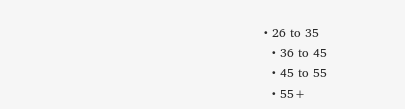• 26 to 35
  • 36 to 45
  • 45 to 55
  • 55+